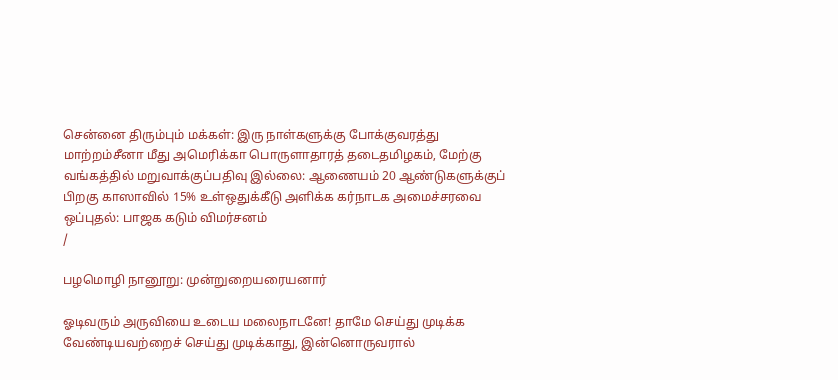சென்னை திரும்பும் மக்கள்: இரு நாள்களுக்கு போக்குவரத்து மாற்றம்சீனா மீது அமெரிக்கா பொருளாதாரத் தடைதமிழகம், மேற்கு வங்கத்தில் மறுவாக்குப்பதிவு இல்லை: ஆணையம் 20 ஆண்டுகளுக்குப் பிறகு காஸாவில் 15% உள்ஒதுக்கீடு அளிக்க கர்நாடக அமைச்சரவை ஒப்புதல்: பாஜக கடும் விமர்சனம்
/

பழமொழி நானூறு: முன்றுறையரையனார்

ஓடிவரும் அருவியை உடைய மலைநாடனே! தாமே செய்து முடிக்க வேண்டியவற்றைச் செய்து முடிக்காது, இன்னொருவரால்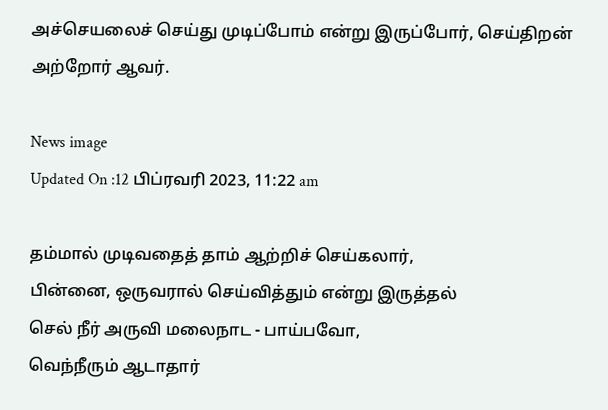அச்செயலைச் செய்து முடிப்போம் என்று இருப்போர், செய்திறன் அற்றோர் ஆவர்.

News image
Updated On :12 பிப்ரவரி 2023, 11:22 am

தம்மால் முடிவதைத் தாம் ஆற்றிச் செய்கலார்,
பின்னை, ஒருவரால் செய்வித்தும் என்று இருத்தல்
செல் நீர் அருவி மலைநாட - பாய்பவோ,
வெந்நீரும் ஆடாதார்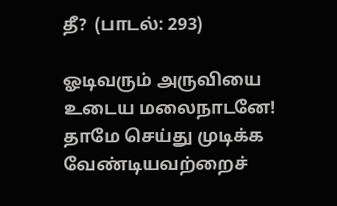தீ?  (பாடல்: 293)

ஓடிவரும் அருவியை உடைய மலைநாடனே! தாமே செய்து முடிக்க வேண்டியவற்றைச்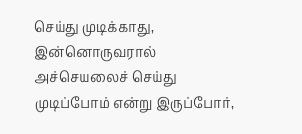செய்து முடிக்காது, இன்னொருவரால் அச்செயலைச் செய்து முடிப்போம் என்று இருப்போர்,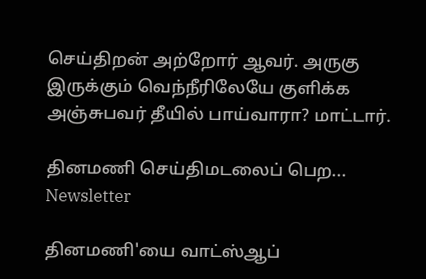செய்திறன் அற்றோர் ஆவர். அருகு இருக்கும் வெந்நீரிலேயே குளிக்க அஞ்சுபவர் தீயில் பாய்வாரா? மாட்டார்.

தினமணி செய்திமடலைப் பெற... Newsletter

தினமணி'யை வாட்ஸ்ஆப்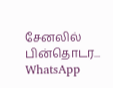சேனலில் பின்தொடர... WhatsApp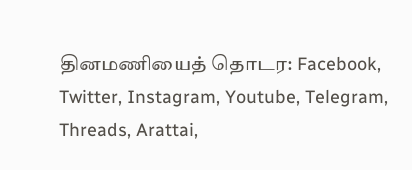தினமணியைத் தொடர: Facebook, Twitter, Instagram, Youtube, Telegram, Threads, Arattai,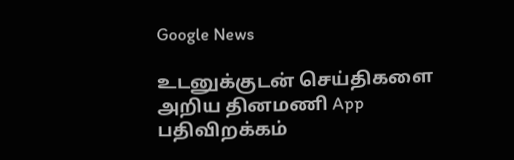Google News

உடனுக்குடன் செய்திகளை அறிய தினமணி App பதிவிறக்கம்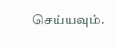செய்யவும்.